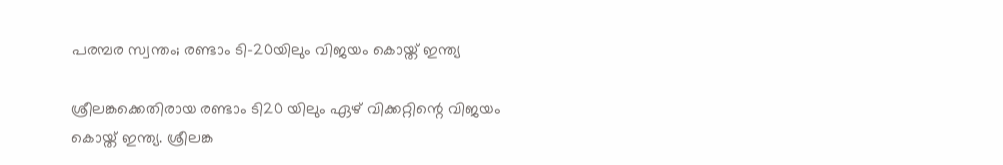പരമ്പര സ്വന്തം; രണ്ടാം ടി-20യിലും വിജയം കൊയ്ത് ഇന്ത്യ

ശ്രീലങ്കക്കെതിരായ രണ്ടാം ടി20 യിലും ഏഴ് വിക്കറ്റിന്റെ വിജയം കൊയ്ത് ഇന്ത്യ. ശ്രീലങ്ക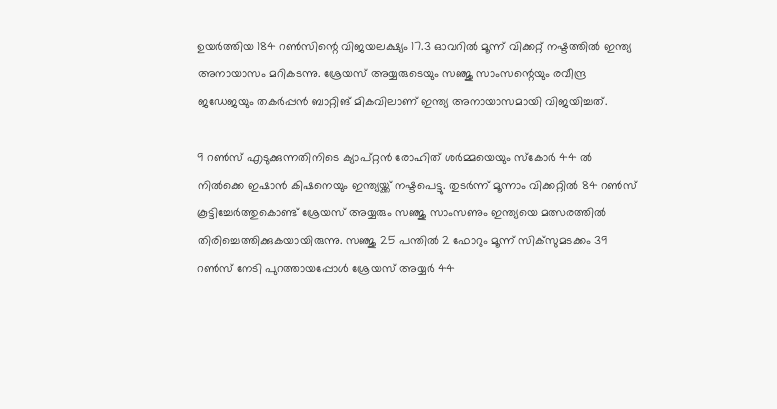ഉയര്‍ത്തിയ 184 റണ്‍സിന്റെ വിജയലക്ഷ്യം 17.3 ഓവറില്‍ മൂന്ന് വിക്കറ്റ് നഷ്ടത്തില്‍ ഇന്ത്യ അനായാസം മറികടന്നു. ശ്രേയസ് അയ്യരുടെയും സഞ്ജു സാംസന്റെയും രവീന്ദ്ര ജഡേജയും തകര്‍പ്പന്‍ ബാറ്റിങ് മികവിലാണ് ഇന്ത്യ അനായാസമായി വിജയിച്ചത്.

9 റണ്‍സ് എടുക്കുന്നതിനിടെ ക്യാപ്റ്റന്‍ രോഹിത് ശര്‍മ്മയെയും സ്‌കോര്‍ 44 ല്‍ നില്‍ക്കെ ഇഷാന്‍ കിഷനെയും ഇന്ത്യയ്ക്ക് നഷ്ടപെട്ടു. തുടര്‍ന്ന് മൂന്നാം വിക്കറ്റില്‍ 84 റണ്‍സ് കൂട്ടിച്ചേര്‍ത്തുകൊണ്ട് ശ്രേയസ് അയ്യരും സഞ്ജു സാംസണും ഇന്ത്യയെ മത്സരത്തില്‍ തിരിച്ചെത്തിക്കുകയായിരുന്നു. സഞ്ജു 25 പന്തില്‍ 2 ഫോറും മൂന്ന് സിക്‌സുമടക്കം 39 റണ്‍സ് നേടി പുറത്തായപ്പോള്‍ ശ്രേയസ് അയ്യര്‍ 44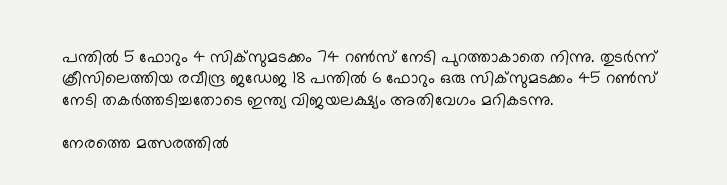പന്തില്‍ 5 ഫോറും 4 സിക്‌സുമടക്കം 74 റണ്‍സ് നേടി പുറത്താകാതെ നിന്നു. തുടര്‍ന്ന് ക്രീസിലെത്തിയ രവീന്ദ്ര ജഡേജ 18 പന്തില്‍ 6 ഫോറും ഒരു സിക്‌സുമടക്കം 45 റണ്‍സ് നേടി തകര്‍ത്തടിച്ചതോടെ ഇന്ത്യ വിജയലക്ഷ്യം അതിവേഗം മറികടന്നു.

നേരത്തെ മത്സരത്തില്‍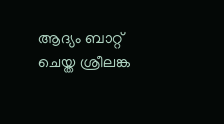ആദ്യം ബാറ്റ് ചെയ്ത ശ്രീലങ്ക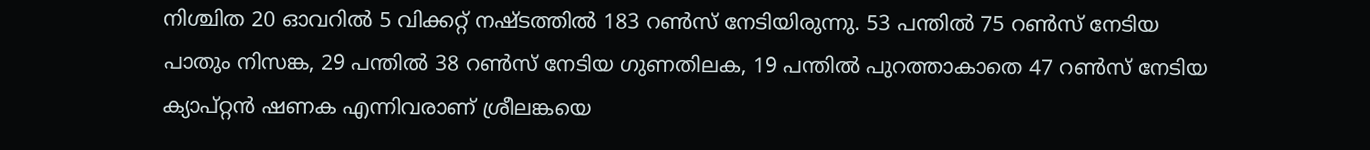നിശ്ചിത 20 ഓവറില്‍ 5 വിക്കറ്റ് നഷ്ടത്തില്‍ 183 റണ്‍സ് നേടിയിരുന്നു. 53 പന്തില്‍ 75 റണ്‍സ് നേടിയ പാതും നിസങ്ക, 29 പന്തില്‍ 38 റണ്‍സ് നേടിയ ഗുണതിലക, 19 പന്തില്‍ പുറത്താകാതെ 47 റണ്‍സ് നേടിയ ക്യാപ്റ്റന്‍ ഷണക എന്നിവരാണ് ശ്രീലങ്കയെ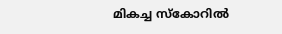മികച്ച സ്‌കോറില്‍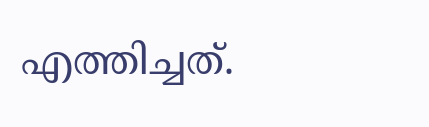എത്തിച്ചത്.